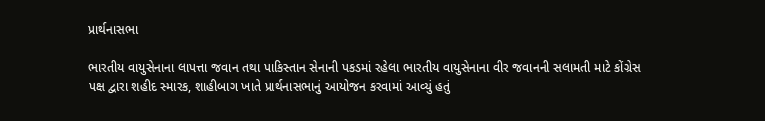પ્રાર્થનાસભા

ભારતીય વાયુસેનાના લાપત્તા જવાન તથા પાકિસ્તાન સેનાની પકડમાં રહેલા ભારતીય વાયુસેનાના વીર જવાનની સલામતી માટે કોંગ્રેસ પક્ષ દ્વારા શહીદ સ્મારક, શાહીબાગ ખાતે પ્રાર્થનાસભાનું આયોજન કરવામાં આવ્યું હતું